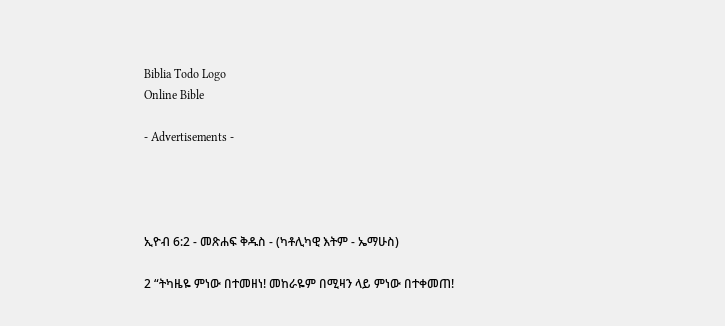Biblia Todo Logo
Online Bible

- Advertisements -




ኢዮብ 6:2 - መጽሐፍ ቅዱስ - (ካቶሊካዊ እትም - ኤማሁስ)

2 “ትካዜዬ ምነው በተመዘነ! መከራዬም በሚዛን ላይ ምነው በተቀመጠ!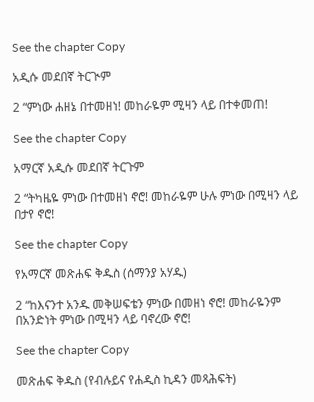See the chapter Copy

አዲሱ መደበኛ ትርጒም

2 “ምነው ሐዘኔ በተመዘነ! መከራዬም ሚዛን ላይ በተቀመጠ!

See the chapter Copy

አማርኛ አዲሱ መደበኛ ትርጉም

2 “ትካዜዬ ምነው በተመዘነ ኖሮ! መከራዬም ሁሉ ምነው በሚዛን ላይ በታየ ኖሮ!

See the chapter Copy

የአማርኛ መጽሐፍ ቅዱስ (ሰማንያ አሃዱ)

2 “ከእናንተ አንዱ መቅሠፍቴን ምነው በመዘነ ኖሮ! መከራዬንም በአንድነት ምነው በሚዛን ላይ ባኖረው ኖሮ!

See the chapter Copy

መጽሐፍ ቅዱስ (የብሉይና የሐዲስ ኪዳን መጻሕፍት)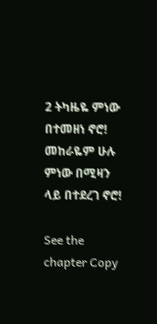2 ትካዜዬ ምነው በተመዘነ ኖሮ! መከራዬም ሁሉ ምነው በሚዛን ላይ በተደረገ ኖሮ!

See the chapter Copy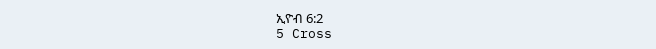ኢዮብ 6:2
5 Cross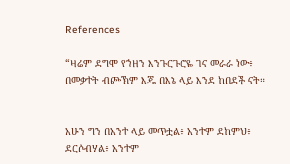References

“ዛሬም ደግሞ የኀዘን እንጉርጉሮዬ ገና መራራ ነው፥ በመቃተት ብጮኽም እጁ በእኔ ላይ እንደ ከበደች ናት።


አሁን ግን በአንተ ላይ መጥቷል፥ አንተም ደከምህ፥ ደርሶብሃል፥ አንተም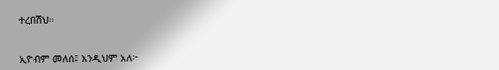ተረበሽህ።


ኢዮብም መለሰ፤ እንዲህም አለ፦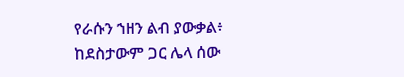የራሱን ኀዘን ልብ ያውቃል፥ ከደስታውም ጋር ሌላ ሰው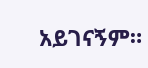አይገናኝም።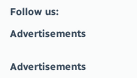Follow us:

Advertisements


Advertisements